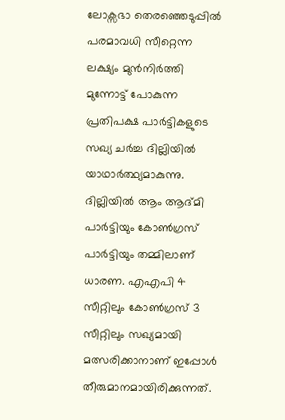ലോക്സഭാ തെരഞ്ഞെടുപ്പിൽ പരമാവധി സീറ്റെന്ന ലക്ഷ്യം മുൻനിര്‍ത്തി മുന്നോട്ട് പോകുന്ന പ്രതിപക്ഷ പാര്‍ട്ടികളുടെ സഖ്യ ചര്‍ച്ച ദില്ലിയിൽ യാഥാര്‍ത്ഥ്യമാകുന്നു. ദില്ലിയിൽ ആം ആദ്മി പാര്‍ട്ടിയും കോൺഗ്രസ് പാര്‍ട്ടിയും തമ്മിലാണ് ധാരണ. എഎപി 4 സീറ്റിലും കോൺഗ്രസ് 3 സീറ്റിലും സഖ്യമായി മത്സരിക്കാനാണ് ഇപ്പോൾ തീരുമാനമായിരിക്കുന്നത്.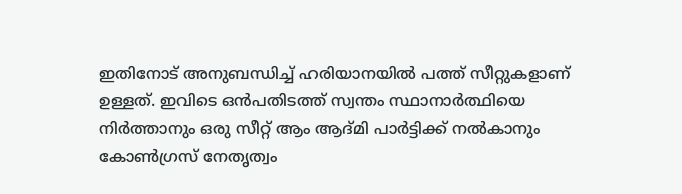ഇതിനോട് അനുബന്ധിച്ച് ഹരിയാനയിൽ പത്ത് സീറ്റുകളാണ് ഉള്ളത്. ഇവിടെ ഒൻപതിടത്ത് സ്വന്തം സ്ഥാനാര്‍ത്ഥിയെ നിര്‍ത്താനും ഒരു സീറ്റ് ആം ആദ്മി പാര്‍ട്ടിക്ക് നൽകാനും കോൺഗ്രസ് നേതൃത്വം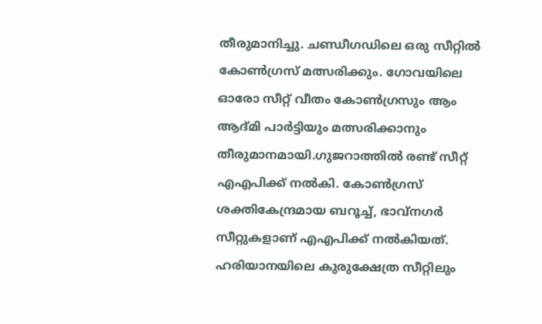തീരുമാനിച്ചു. ചണ്ഡീഗഡിലെ ഒരു സീറ്റിൽ കോൺഗ്രസ് മത്സരിക്കും. ഗോവയിലെ ഓരോ സീറ്റ് വീതം കോൺഗ്രസും ആം ആദ്മി പാര്‍ട്ടിയും മത്സരിക്കാനും തീരുമാനമായി.ഗുജറാത്തിൽ രണ്ട് സീറ്റ് എഎപിക്ക് നൽകി. കോൺഗ്രസ് ശക്തികേന്ദ്രമായ ബറൂച്ച്, ഭാവ്നഗര്‍ സീറ്റുകളാണ് എഎപിക്ക് നൽകിയത്. ഹരിയാനയിലെ കുരുക്ഷേത്ര സീറ്റിലും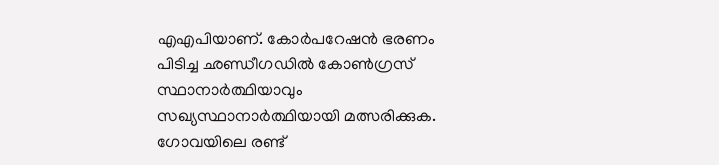എഎപിയാണ്. കോര്‍പറേഷൻ ഭരണം പിടിച്ച ഛണ്ഡീഗഡിൽ കോൺഗ്രസ് സ്ഥാനാര്‍ത്ഥിയാവും സഖ്യസ്ഥാനാര്‍ത്ഥിയായി മത്സരിക്കുക. ഗോവയിലെ രണ്ട്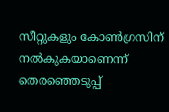സീറ്റുകളും കോൺഗ്രസിന് നൽകുകയാണെന്ന് തെരഞ്ഞെടുപ്പ്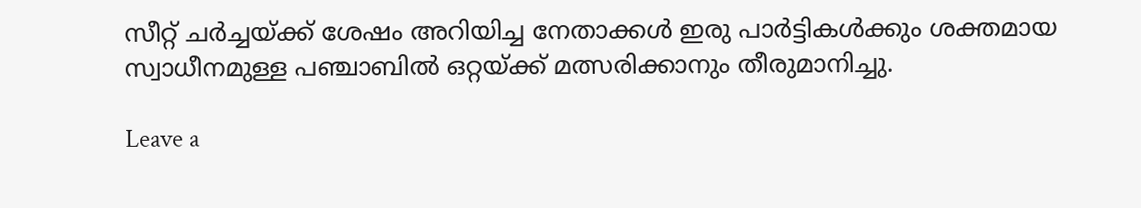സീറ്റ് ചര്‍ച്ചയ്ക്ക് ശേഷം അറിയിച്ച നേതാക്കൾ ഇരു പാര്‍ട്ടികൾക്കും ശക്തമായ സ്വാധീനമുള്ള പഞ്ചാബിൽ ഒറ്റയ്ക്ക് മത്സരിക്കാനും തീരുമാനിച്ചു.

Leave a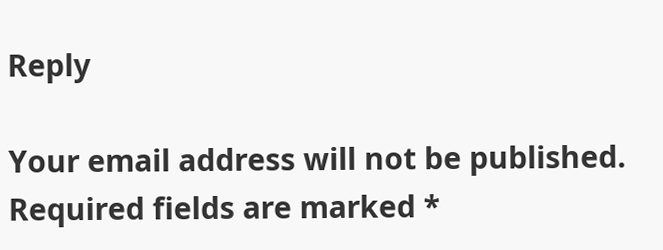Reply

Your email address will not be published. Required fields are marked *